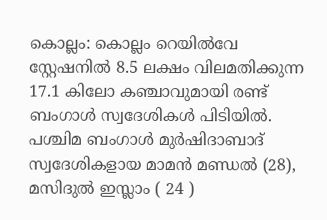കൊല്ലം: കൊല്ലം റെയിൽവേ സ്റ്റേഷനിൽ 8.5 ലക്ഷം വിലമതിക്കുന്ന 17.1 കിലോ കഞ്ചാവുമായി രണ്ട് ബംഗാൾ സ്വദേശികൾ പിടിയിൽ. പശ്ചിമ ബംഗാൾ മുർഷിദാബാദ് സ്വദേശികളായ മാമൻ മണ്ഡൽ (28), മസിദുൽ ഇസ്ലാം ( 24 )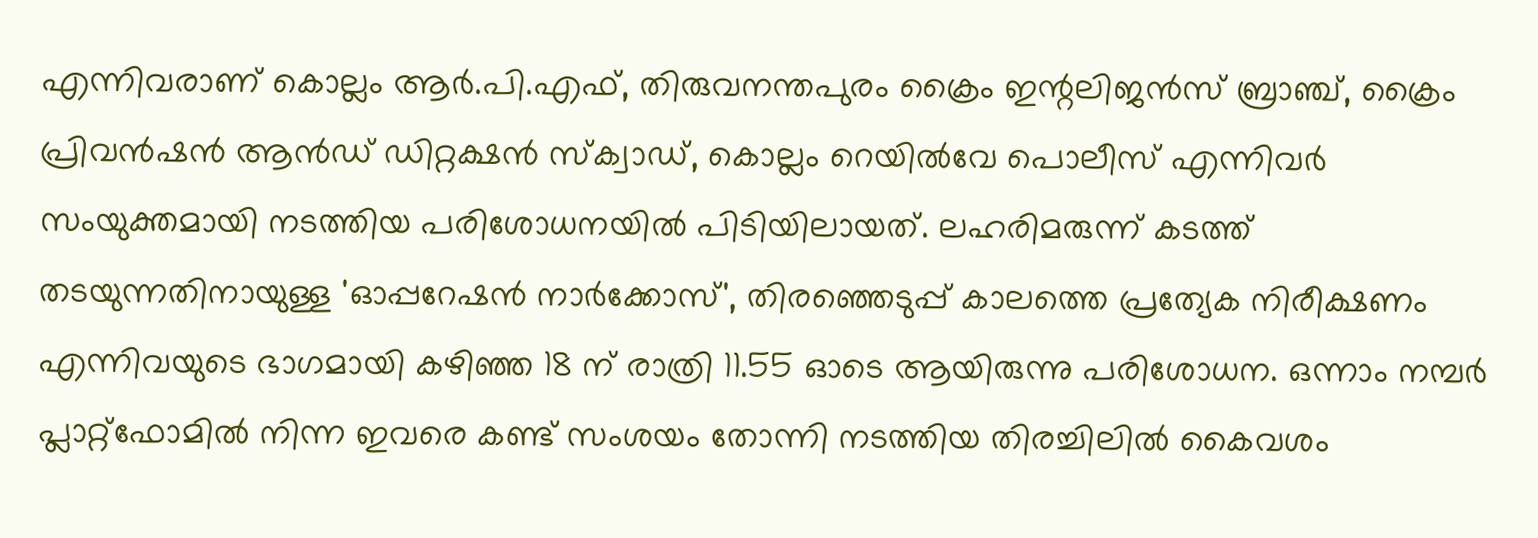എന്നിവരാണ് കൊല്ലം ആർ.പി.എഫ്, തിരുവനന്തപുരം ക്രൈം ഇന്റലിജൻസ് ബ്രാഞ്ച്, ക്രൈം പ്രിവൻഷൻ ആൻഡ് ഡിറ്റക്ഷൻ സ്ക്വാഡ്, കൊല്ലം റെയിൽവേ പൊലീസ് എന്നിവർ സംയുക്തമായി നടത്തിയ പരിശോധനയിൽ പിടിയിലായത്. ലഹരിമരുന്ന് കടത്ത് തടയുന്നതിനായുള്ള 'ഓപ്പറേഷൻ നാർക്കോസ്', തിരഞ്ഞെടുപ്പ് കാലത്തെ പ്രത്യേക നിരീക്ഷണം എന്നിവയുടെ ഭാഗമായി കഴിഞ്ഞ 18 ന് രാത്രി 11.55 ഓടെ ആയിരുന്നു പരിശോധന. ഒന്നാം നമ്പർ പ്ലാറ്റ്ഫോമിൽ നിന്ന ഇവരെ കണ്ട് സംശയം തോന്നി നടത്തിയ തിരച്ചിലിൽ കൈവശം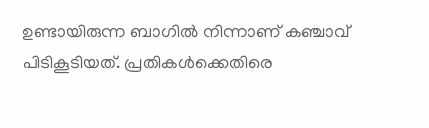ഉണ്ടായിരുന്ന ബാഗിൽ നിന്നാണ് കഞ്ചാവ് പിടികൂടിയത്. പ്രതികൾക്കെതിരെ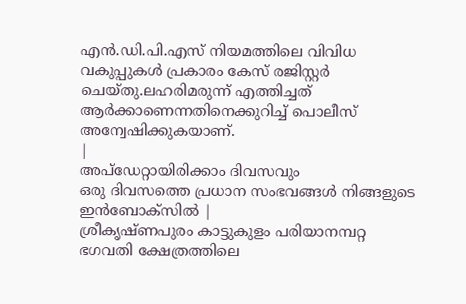എൻ.ഡി.പി.എസ് നിയമത്തിലെ വിവിധ വകുപ്പുകൾ പ്രകാരം കേസ് രജിസ്റ്റർ ചെയ്തു.ലഹരിമരുന്ന് എത്തിച്ചത് ആർക്കാണെന്നതിനെക്കുറിച്ച് പൊലീസ് അന്വേഷിക്കുകയാണ്.
|
അപ്ഡേറ്റായിരിക്കാം ദിവസവും
ഒരു ദിവസത്തെ പ്രധാന സംഭവങ്ങൾ നിങ്ങളുടെ ഇൻബോക്സിൽ |
ശ്രീകൃഷ്ണപുരം കാട്ടുകുളം പരിയാനമ്പറ്റ ഭഗവതി ക്ഷേത്രത്തിലെ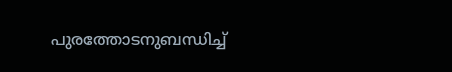പുരത്തോടനുബന്ധിച്ച്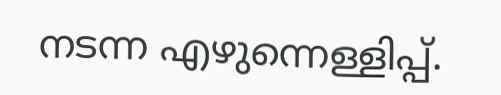നടന്ന എഴുന്നെള്ളിപ്പ്.